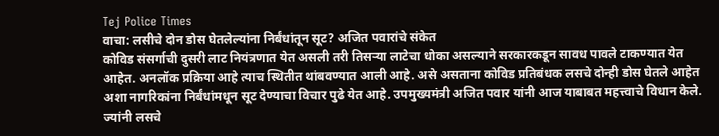Tej Police Times
वाचा: लसीचे दोन डोस घेतलेल्यांना निर्बंधांतून सूट? अजित पवारांचे संकेत
कोविड संसर्गाची दुसरी लाट नियंत्रणात येत असली तरी तिसऱ्या लाटेचा धोका असल्याने सरकारकडून सावध पावले टाकण्यात येत आहेत. अनलॉक प्रक्रिया आहे त्याच स्थितीत थांबवण्यात आली आहे. असे असताना कोविड प्रतिबंधक लसचे दोन्ही डोस घेतले आहेत अशा नागरिकांना निर्बंधांमधून सूट देण्याचा विचार पुढे येत आहे. उपमुख्यमंत्री अजित पवार यांनी आज याबाबत महत्त्वाचे विधान केले. ज्यांनी लसचे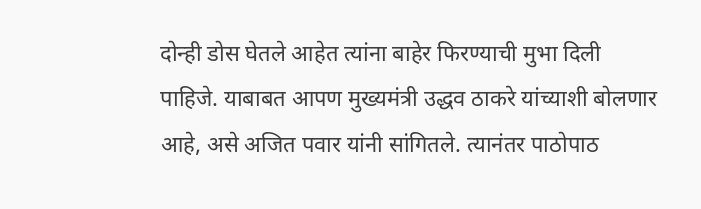दोन्ही डोस घेतले आहेत त्यांना बाहेर फिरण्याची मुभा दिली पाहिजे. याबाबत आपण मुख्यमंत्री उद्धव ठाकरे यांच्याशी बोलणार आहे, असे अजित पवार यांनी सांगितले. त्यानंतर पाठोपाठ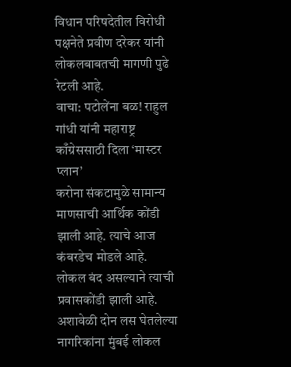विधान परिषदेतील विरोधी पक्षनेते प्रवीण दरेकर यांनी लोकलबाबतची मागणी पुढे रेटली आहे.
वाचा: पटोलेंना बळ! राहुल गांधी यांनी महाराष्ट्र काँग्रेससाठी दिला ‘मास्टर प्लान’
करोना संकटामुळे सामान्य माणसाची आर्थिक कोंडी झाली आहे. त्याचे आज कंबरडेच मोडले आहे. लोकल बंद असल्याने त्याची प्रवासकोंडी झाली आहे. अशावेळी दोन लस घेतलेल्या नागरिकांना मुंबई लोकल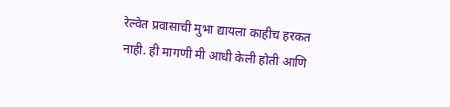रेल्वेत प्रवासाची मुभा द्यायला काहीच हरकत नाही. ही मागणी मी आधी केली होती आणि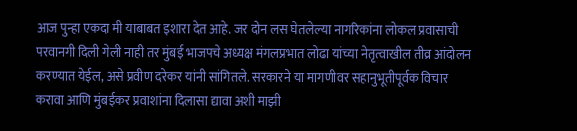आज पुन्हा एकदा मी याबाबत इशारा देत आहे. जर दोन लस घेतलेल्या नागरिकांना लोकल प्रवासाची परवानगी दिली गेली नाही तर मुंबई भाजपचे अध्यक्ष मंगलप्रभात लोढा यांच्या नेतृत्वाखील तीव्र आंदोलन करण्यात येईल, असे प्रवीण दरेकर यांनी सांगितले. सरकारने या मागणीवर सहानुभूतीपूर्वक विचार करावा आणि मुंबईकर प्रवाशांना दिलासा द्यावा अशी माझी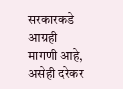सरकारकडे आग्रही मागणी आहे, असेही दरेकर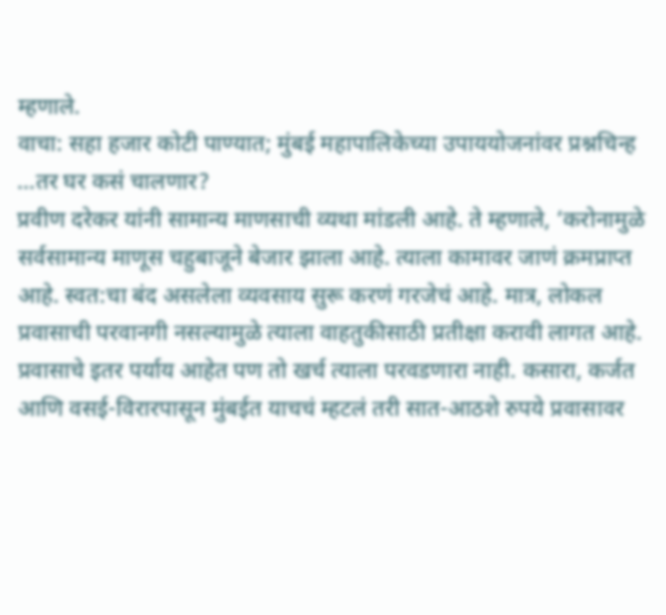म्हणाले.
वाचा: सहा हजार कोटी पाण्यात; मुंबई महापालिकेच्या उपाययोजनांवर प्रश्नचिन्ह
…तर घर कसं चालणार?
प्रवीण दरेकर यांनी सामान्य माणसाची व्यथा मांडली आहे. ते म्हणाले, ‘करोनामुळे सर्वसामान्य माणूस चहुबाजूने बेजार झाला आहे. त्याला कामावर जाणं क्रमप्राप्त आहे. स्वत:चा बंद असलेला व्यवसाय सुरू करणं गरजेचं आहे. मात्र, लोकल प्रवासाची परवानगी नसल्यामुळे त्याला वाहतुकीसाठी प्रतीक्षा करावी लागत आहे. प्रवासाचे इतर पर्याय आहेत पण तो खर्च त्याला परवडणारा नाही. कसारा, कर्जत आणि वसई-विरारपासून मुंबईत याचचं म्हटलं तरी सात-आठशे रुपये प्रवासावर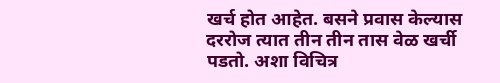खर्च होत आहेत. बसने प्रवास केल्यास दररोज त्यात तीन तीन तास वेळ खर्ची पडतो. अशा विचित्र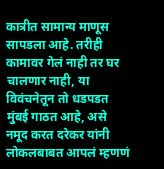कात्रीत सामान्य माणूस सापडला आहे. तरीही कामावर गेलं नाही तर घर चालणार नाही, या विवंचनेतून तो धडपडत मुंबई गाठत आहे, असे नमूद करत दरेकर यांनी लोकलबाबत आपलं म्हणणं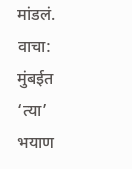मांडलं.
वाचा: मुंबईत ‘त्या’ भयाण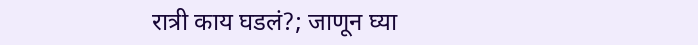रात्री काय घडलं?; जाणून घ्या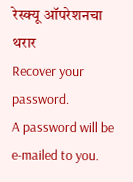रेस्क्यू ऑपरेशनचा थरार
Recover your password.
A password will be e-mailed to you.